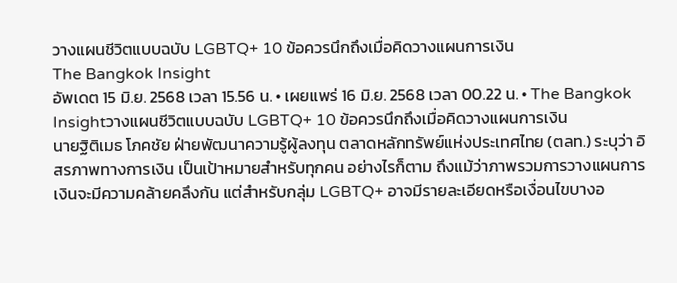วางแผนชีวิตแบบฉบับ LGBTQ+ 10 ข้อควรนึกถึงเมื่อคิดวางแผนการเงิน
The Bangkok Insight
อัพเดต 15 มิ.ย. 2568 เวลา 15.56 น. • เผยแพร่ 16 มิ.ย. 2568 เวลา 00.22 น. • The Bangkok Insightวางแผนชีวิตแบบฉบับ LGBTQ+ 10 ข้อควรนึกถึงเมื่อคิดวางแผนการเงิน
นายฐิติเมธ โภคชัย ฝ่ายพัฒนาความรู้ผู้ลงทุน ตลาดหลักทรัพย์แห่งประเทศไทย (ตลท.) ระบุว่า อิสรภาพทางการเงิน เป็นเป้าหมายสำหรับทุกคน อย่างไรก็ตาม ถึงแม้ว่าภาพรวมการวางแผนการเงินจะมีความคล้ายคลึงกัน แต่สำหรับกลุ่ม LGBTQ+ อาจมีรายละเอียดหรือเงื่อนไขบางอ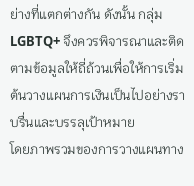ย่างที่แตกต่างกัน ดังนั้น กลุ่ม LGBTQ+ จึงควรพิจารณาและติดตามข้อมูลให้ถี่ถ้วนเพื่อให้การเริ่มต้นวางแผนการเงินเป็นไปอย่างราบรื่นและบรรลุเป้าหมาย
โดยภาพรวมของการวางแผนทาง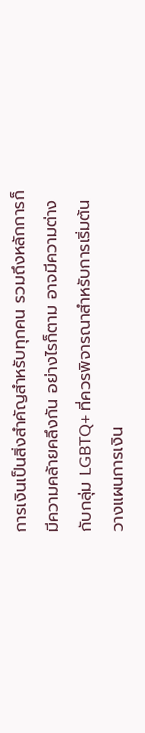การเงินเป็นสิ่งสำคัญสำหรับทุกคน รวมถึงหลักการก็มีความคล้ายคลึงกัน อย่างไรก็ตาม อาจมีความต่างกับกลุ่ม LGBTQ+ ที่ควรพิจารณาสำหรับการเริ่มต้นวางแผนการเงิน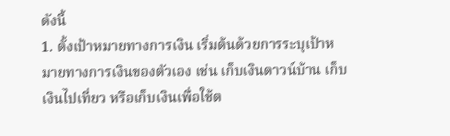ดังนี้
1. ตั้งเป้าหมายทางการเงิน เริ่มต้นด้วยการระบุเป้าหมายทางการเงินของตัวเอง เช่น เก็บเงินดาวน์บ้าน เก็บเงินไปเที่ยว หรือเก็บเงินเพื่อใช้ต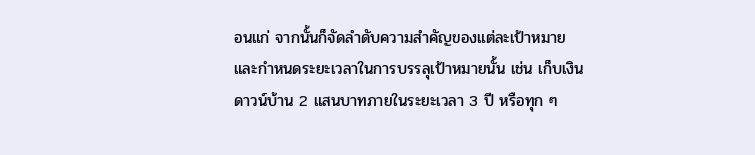อนแก่ จากนั้นก็จัดลำดับความสำคัญของแต่ละเป้าหมายและกำหนดระยะเวลาในการบรรลุเป้าหมายนั้น เช่น เก็บเงินดาวน์บ้าน 2 แสนบาทภายในระยะเวลา 3 ปี หรือทุก ๆ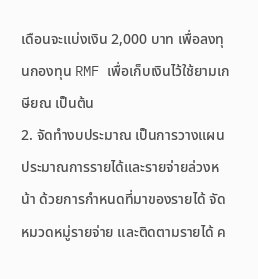เดือนจะแบ่งเงิน 2,000 บาท เพื่อลงทุนกองทุน RMF เพื่อเก็บเงินไว้ใช้ยามเกษียณ เป็นต้น
2. จัดทำงบประมาณ เป็นการวางแผนประมาณการรายได้และรายจ่ายล่วงหน้า ด้วยการกำหนดที่มาของรายได้ จัดหมวดหมู่รายจ่าย และติดตามรายได้ ค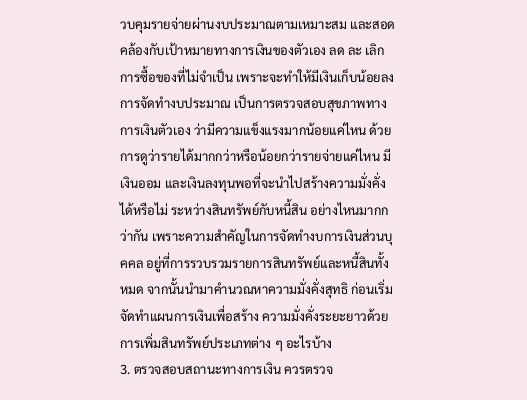วบคุมรายจ่ายผ่านงบประมาณตามเหมาะสม และสอดคล้องกับเป้าหมายทางการเงินของตัวเอง ลด ละ เลิก การซื้อของที่ไม่จำเป็น เพราะจะทำให้มีเงินเก็บน้อยลง
การจัดทำงบประมาณ เป็นการตรวจสอบสุขภาพทางการเงินตัวเอง ว่ามีความแข็งแรงมากน้อยแค่ไหน ด้วยการดูว่ารายได้มากกว่าหรือน้อยกว่ารายจ่ายแค่ไหน มีเงินออม และเงินลงทุนพอที่จะนำไปสร้างความมั่งคั่งได้หรือไม่ ระหว่างสินทรัพย์กับหนี้สิน อย่างไหนมากกว่ากัน เพราะความสำคัญในการจัดทำงบการเงินส่วนบุคคล อยู่ที่การรวบรวมรายการสินทรัพย์และหนี้สินทั้งหมด จากนั้นนำมาคำนวณหาความมั่งคั่งสุทธิ ก่อนเริ่มจัดทำแผนการเงินเพื่อสร้าง ความมั่งคั่งระยะยาวด้วยการเพิ่มสินทรัพย์ประเภทต่าง ๆ อะไรบ้าง
3. ตรวจสอบสถานะทางการเงิน ควรตรวจ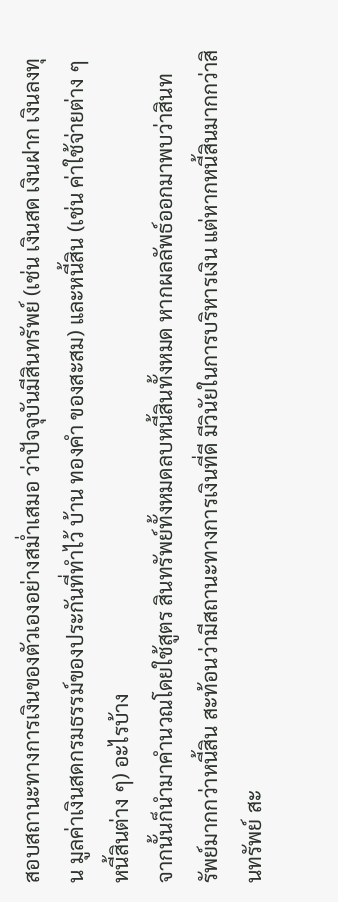สอบสถานะทางการเงินของตัวเองอย่างสม่ำเสมอ ว่าปัจจุบันมีสินทรัพย์ (เช่น เงินสด เงินฝาก เงินลงทุน มูลค่าเงินสดกรมธรรม์ของประกันที่ทำไว้ บ้าน ทองคำ ของสะสม) และหนี้สิน (เช่น ค่าใช้จ่ายต่าง ๆ หนี้สินต่าง ๆ) อะไรบ้าง
จากนั้นก็นำมาคำนวณโดยใช้สูตร สินทรัพย์ทั้งหมดลบหนี้สินทั้งหมด หากผลลัพธ์ออกมาพบว่าสินทรัพย์มากกว่าหนี้สิน สะท้อนว่ามีสถานะทางการเงินที่ดี มีวินัยในการบริหารเงิน แต่หากหนี้สินมากกว่าสินทรัพย์ สะ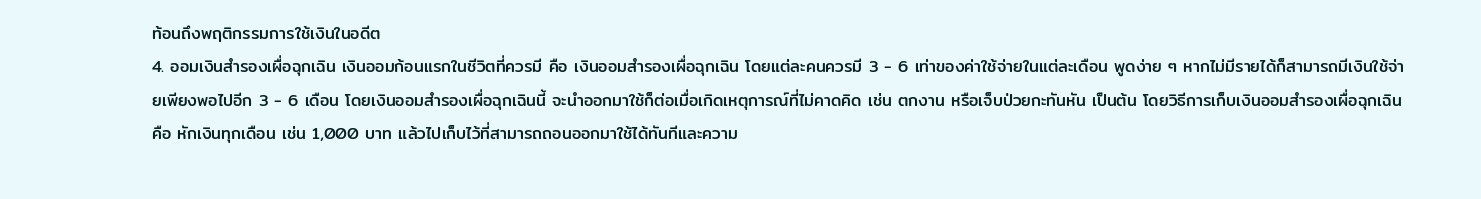ท้อนถึงพฤติกรรมการใช้เงินในอดีต
4. ออมเงินสำรองเผื่อฉุกเฉิน เงินออมก้อนแรกในชีวิตที่ควรมี คือ เงินออมสำรองเผื่อฉุกเฉิน โดยแต่ละคนควรมี 3 - 6 เท่าของค่าใช้จ่ายในแต่ละเดือน พูดง่าย ๆ หากไม่มีรายได้ก็สามารถมีเงินใช้จ่ายเพียงพอไปอีก 3 - 6 เดือน โดยเงินออมสำรองเผื่อฉุกเฉินนี้ จะนำออกมาใช้ก็ต่อเมื่อเกิดเหตุการณ์ที่ไม่คาดคิด เช่น ตกงาน หรือเจ็บป่วยกะทันหัน เป็นต้น โดยวิธีการเก็บเงินออมสำรองเผื่อฉุกเฉิน คือ หักเงินทุกเดือน เช่น 1,000 บาท แล้วไปเก็บไว้ที่สามารถถอนออกมาใช้ได้ทันทีและความ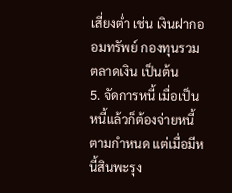เสี่ยงต่ำ เช่น เงินฝากออมทรัพย์ กองทุนรวมตลาดเงิน เป็นต้น
5. จัดการหนี้ เมื่อเป็นหนี้แล้วก็ต้องจ่ายหนี้ตามกำหนด แต่เมื่อมีหนี้สินพะรุง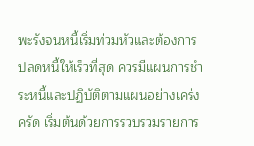พะรังจนหนี้เริ่มท่วมหัวและต้องการปลดหนี้ให้เร็วที่สุด ควรมีแผนการชำระหนี้และปฏิบัติตามแผนอย่างเคร่งครัด เริ่มต้นด้วยการรวบรวมรายการ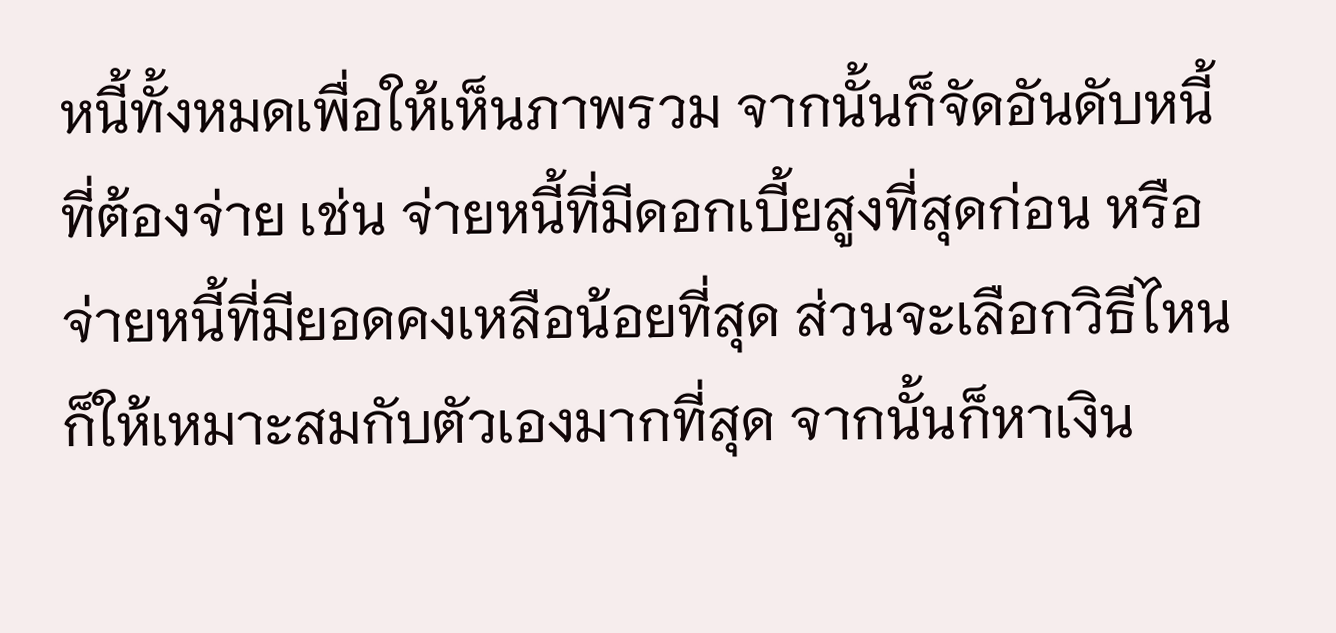หนี้ทั้งหมดเพื่อให้เห็นภาพรวม จากนั้นก็จัดอันดับหนี้ที่ต้องจ่าย เช่น จ่ายหนี้ที่มีดอกเบี้ยสูงที่สุดก่อน หรือจ่ายหนี้ที่มียอดคงเหลือน้อยที่สุด ส่วนจะเลือกวิธีไหนก็ให้เหมาะสมกับตัวเองมากที่สุด จากนั้นก็หาเงิน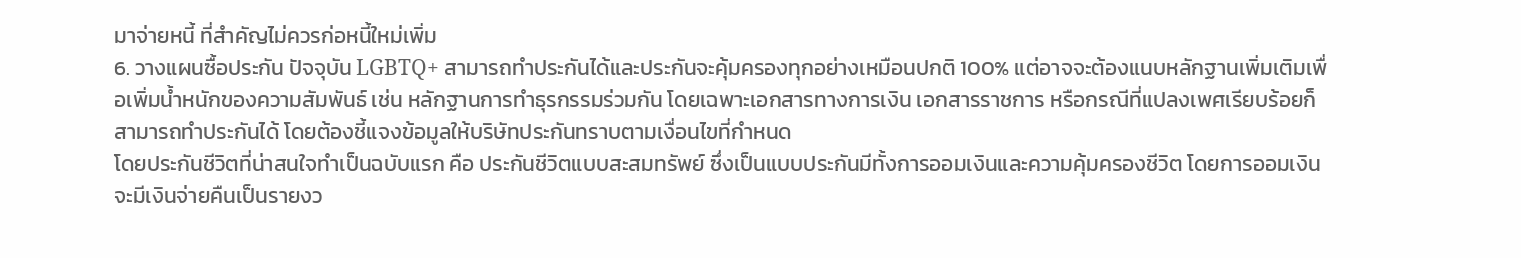มาจ่ายหนี้ ที่สำคัญไม่ควรก่อหนี้ใหม่เพิ่ม
6. วางแผนซื้อประกัน ปัจจุบัน LGBTQ+ สามารถทำประกันได้และประกันจะคุ้มครองทุกอย่างเหมือนปกติ 100% แต่อาจจะต้องแนบหลักฐานเพิ่มเติมเพื่อเพิ่มน้ำหนักของความสัมพันธ์ เช่น หลักฐานการทำธุรกรรมร่วมกัน โดยเฉพาะเอกสารทางการเงิน เอกสารราชการ หรือกรณีที่แปลงเพศเรียบร้อยก็สามารถทำประกันได้ โดยต้องชี้แจงข้อมูลให้บริษัทประกันทราบตามเงื่อนไขที่กำหนด
โดยประกันชีวิตที่น่าสนใจทำเป็นฉบับแรก คือ ประกันชีวิตแบบสะสมทรัพย์ ซึ่งเป็นแบบประกันมีทั้งการออมเงินและความคุ้มครองชีวิต โดยการออมเงินจะมีเงินจ่ายคืนเป็นรายงว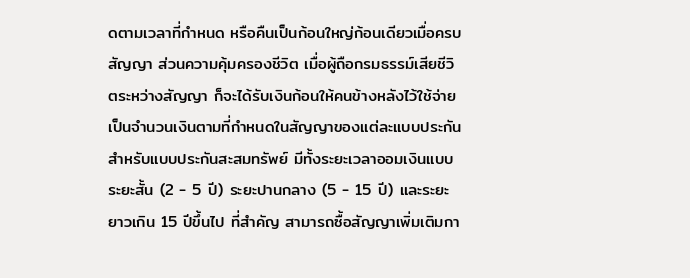ดตามเวลาที่กำหนด หรือคืนเป็นก้อนใหญ่ก้อนเดียวเมื่อครบสัญญา ส่วนความคุ้มครองชีวิต เมื่อผู้ถือกรมธรรม์เสียชีวิตระหว่างสัญญา ก็จะได้รับเงินก้อนให้คนข้างหลังไว้ใช้จ่ายเป็นจำนวนเงินตามที่กำหนดในสัญญาของแต่ละแบบประกัน
สำหรับแบบประกันสะสมทรัพย์ มีทั้งระยะเวลาออมเงินแบบระยะสั้น (2 - 5 ปี) ระยะปานกลาง (5 - 15 ปี) และระยะยาวเกิน 15 ปีขึ้นไป ที่สำคัญ สามารถซื้อสัญญาเพิ่มเติมกา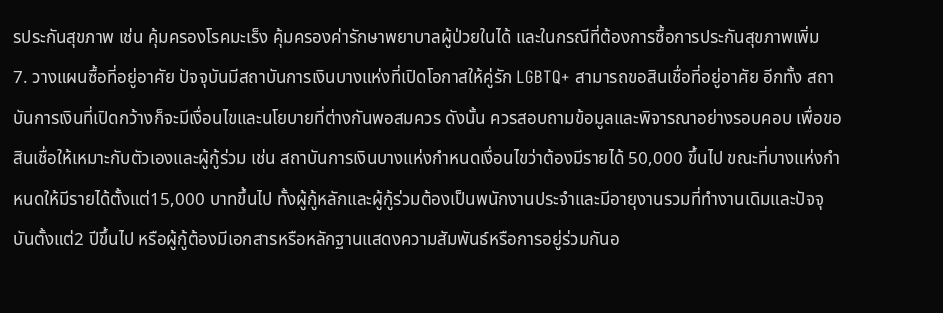รประกันสุขภาพ เช่น คุ้มครองโรคมะเร็ง คุ้มครองค่ารักษาพยาบาลผู้ป่วยในได้ และในกรณีที่ต้องการซื้อการประกันสุขภาพเพิ่ม
7. วางแผนซื้อที่อยู่อาศัย ปัจจุบันมีสถาบันการเงินบางแห่งที่เปิดโอกาสให้คู่รัก LGBTQ+ สามารถขอสินเชื่อที่อยู่อาศัย อีกทั้ง สถาบันการเงินที่เปิดกว้างก็จะมีเงื่อนไขและนโยบายที่ต่างกันพอสมควร ดังนั้น ควรสอบถามข้อมูลและพิจารณาอย่างรอบคอบ เพื่อขอสินเชื่อให้เหมาะกับตัวเองและผู้กู้ร่วม เช่น สถาบันการเงินบางแห่งกำหนดเงื่อนไขว่าต้องมีรายได้ 50,000 ขึ้นไป ขณะที่บางแห่งกำหนดให้มีรายได้ตั้งแต่15,000 บาทขึ้นไป ทั้งผู้กู้หลักและผู้กู้ร่วมต้องเป็นพนักงานประจำและมีอายุงานรวมที่ทำงานเดิมและปัจจุบันตั้งแต่2 ปีขึ้นไป หรือผู้กู้ต้องมีเอกสารหรือหลักฐานแสดงความสัมพันธ์หรือการอยู่ร่วมกันอ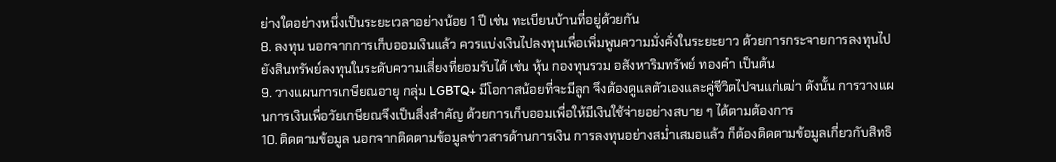ย่างใดอย่างหนึ่งเป็นระยะเวลาอย่างน้อย 1 ปี เช่น ทะเบียนบ้านที่อยู่ด้วยกัน
8. ลงทุน นอกจากการเก็บออมเงินแล้ว ควรแบ่งเงินไปลงทุนเพื่อเพิ่มพูนความมั่งคั่งในระยะยาว ด้วยการกระจายการลงทุนไปยังสินทรัพย์ลงทุนในระดับความเสี่ยงที่ยอมรับได้ เช่น หุ้น กองทุนรวม อสังหาริมทรัพย์ ทองคำ เป็นต้น
9. วางแผนการเกษียณอายุ กลุ่ม LGBTQ+ มีโอกาสน้อยที่จะมีลูก จึงต้องดูแลตัวเองและคู่ชีวิตไปจนแก่เฒ่า ดังนั้น การวางแผนการเงินเพื่อวัยเกษียณจึงเป็นสิ่งสำคัญ ด้วยการเก็บออมเพื่อให้มีเงินใช้จ่ายอย่างสบาย ๆ ได้ตามต้องการ
10. ติดตามข้อมูล นอกจากติดตามข้อมูลข่าวสารด้านการเงิน การลงทุนอย่างสม่ำเสมอแล้ว ก็ต้องติดตามข้อมูลเกี่ยวกับสิทธิ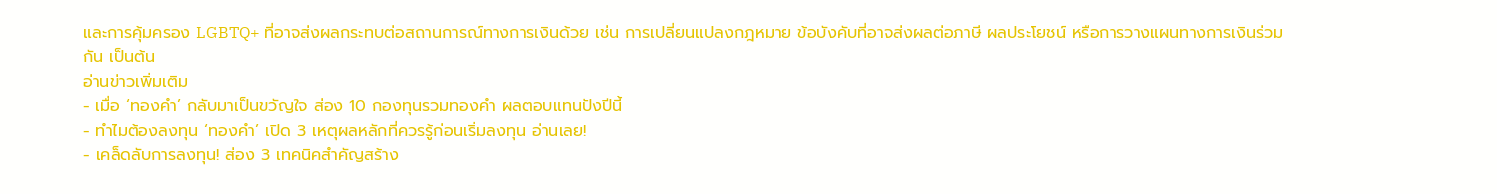และการคุ้มครอง LGBTQ+ ที่อาจส่งผลกระทบต่อสถานการณ์ทางการเงินด้วย เช่น การเปลี่ยนแปลงกฎหมาย ข้อบังคับที่อาจส่งผลต่อภาษี ผลประโยชน์ หรือการวางแผนทางการเงินร่วมกัน เป็นต้น
อ่านข่าวเพิ่มเติม
- เมื่อ ‘ทองคำ’ กลับมาเป็นขวัญใจ ส่อง 10 กองทุนรวมทองคำ ผลตอบแทนปังปีนี้
- ทำไมต้องลงทุน ‘ทองคำ’ เปิด 3 เหตุผลหลักที่ควรรู้ก่อนเริ่มลงทุน อ่านเลย!
- เคล็ดลับการลงทุน! ส่อง 3 เทคนิคสำคัญสร้าง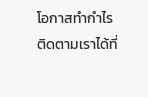โอกาสทำกำไร
ติดตามเราได้ที่